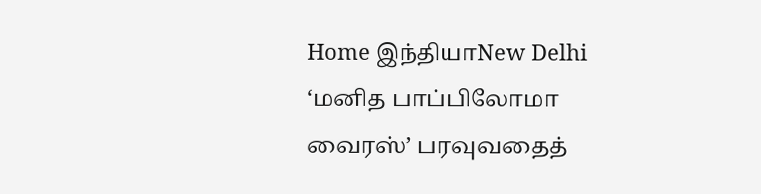Home இந்தியாNew Delhi ‘மனித பாப்பிலோமா வைரஸ்’ பரவுவதைத்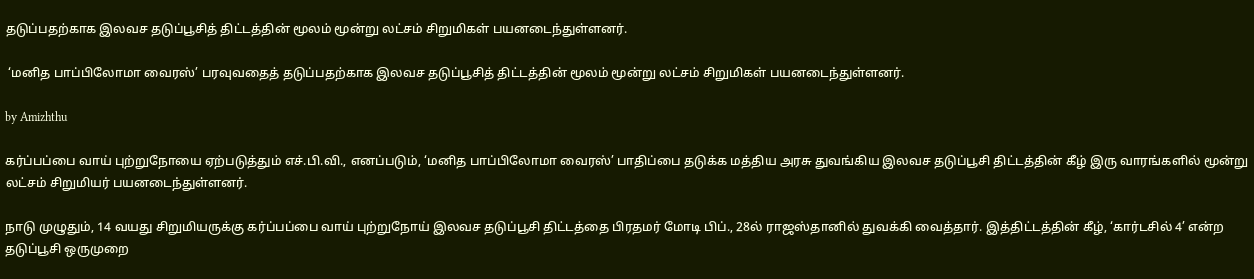தடுப்பதற்காக இலவச தடுப்பூசித் திட்டத்தின் மூலம் மூன்று லட்சம் சிறுமிகள் பயனடைந்துள்ளனர்.

 ‘மனித பாப்பிலோமா வைரஸ்’ பரவுவதைத் தடுப்பதற்காக இலவச தடுப்பூசித் திட்டத்தின் மூலம் மூன்று லட்சம் சிறுமிகள் பயனடைந்துள்ளனர்.

by Amizhthu

கர்ப்பப்பை வாய் புற்றுநோயை ஏற்படுத்தும் எச்.பி.வி., எனப்படும், ‘மனித பாப்பிலோமா வைரஸ்’ பாதிப்பை தடுக்க மத்திய அரசு துவங்கிய இலவச தடுப்பூசி திட்டத்தின் கீழ் இரு வாரங்களில் மூன்று லட்சம் சிறுமியர் பயனடைந்துள்ளனர்.

நாடு முழுதும், 14 வயது சிறுமியருக்கு கர்ப்பப்பை வாய் புற்றுநோய் இலவச தடுப்பூசி திட்டத்தை பிரதமர் மோடி பிப்., 28ல் ராஜஸ்தானில் துவக்கி வைத்தார். இத்திட்டத்தின் கீழ், ‘கார்டசில் 4’ என்ற தடுப்பூசி ஒருமுறை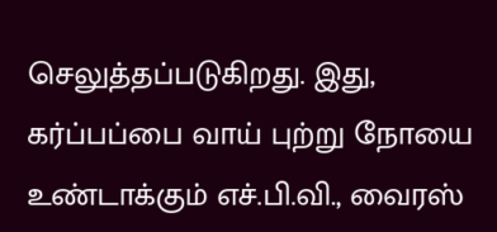செலுத்தப்படுகிறது. இது, கர்ப்பப்பை வாய் புற்று நோயை உண்டாக்கும் எச்.பி.வி., வைரஸ்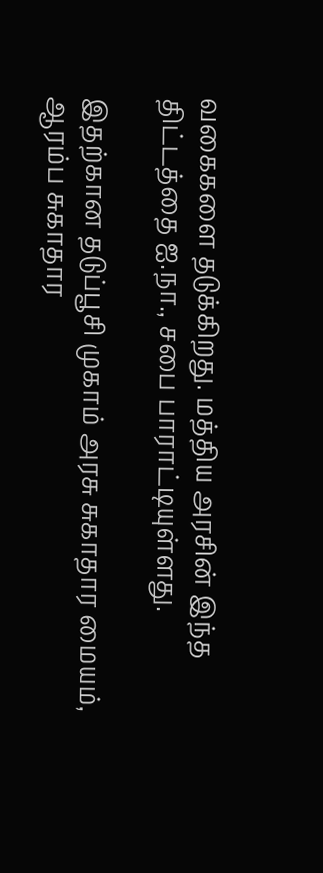வகைகளை தடுக்கிறது. மத்திய அரசின் இந்த திட்டத்தை ஐ.நா., சபை பாராட்டியுள்ளது.

இதற்கான தடுப்பூசி முகாம் அரசு சுகாதார மையம், ஆரம்ப சுகாதார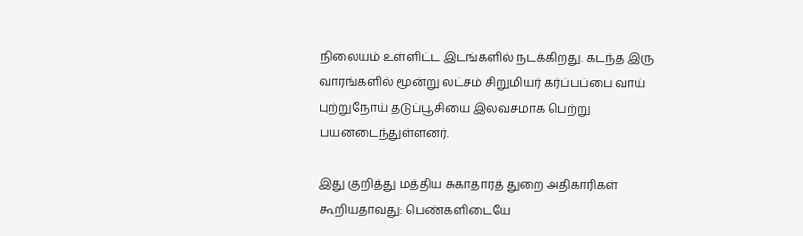நிலையம் உள்ளிட்ட இடங்களில் நடக்கிறது. கடந்த இரு வாரங்களில் மூன்று லட்சம் சிறுமியர் கர்ப்பப்பை வாய் புற்றுநோய் தடுப்பூசியை இலவசமாக பெற்று பயனடைந்துள்ளனர்.

இது குறித்து மத்திய சுகாதாரத் துறை அதிகாரிகள் கூறியதாவது: பெண்களிடையே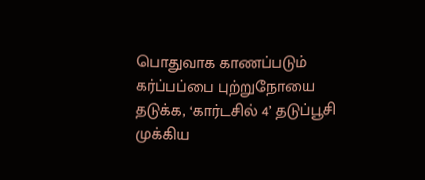பொதுவாக காணப்படும் கர்ப்பப்பை புற்றுநோயை தடுக்க, ‘கார்டசில் 4’ தடுப்பூசி முக்கிய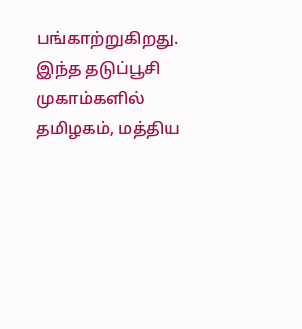பங்காற்றுகிறது. இந்த தடுப்பூசி முகாம்களில் தமிழகம், மத்திய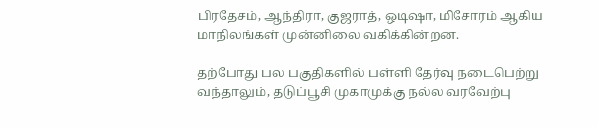பிரதேசம், ஆந்திரா, குஜராத், ஒடிஷா, மிசோரம் ஆகிய மாநிலங்கள் முன்னிலை வகிக்கின்றன.

தற்போது பல பகுதிகளில் பள்ளி தேர்வு நடைபெற்று வந்தாலும், தடுப்பூசி முகாமுக்கு நல்ல வரவேற்பு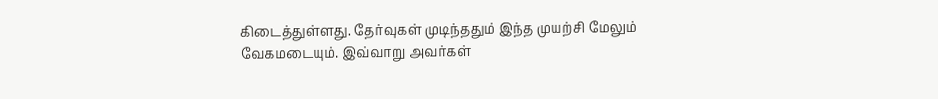கிடைத்துள்ளது. தேர்வுகள் முடிந்ததும் இந்த முயற்சி மேலும் வேகமடையும். இவ்வாறு அவர்கள்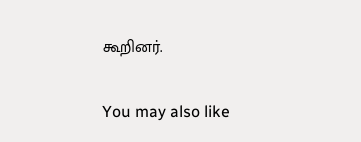கூறினர்.

You may also like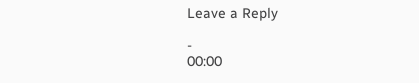Leave a Reply

-
00:00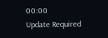00:00
Update Required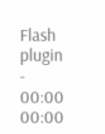Flash plugin
-
00:00
00:00